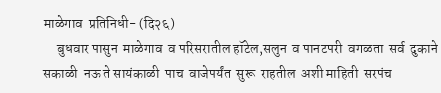माळेगाव  प्रतिनिधी- (दि२६)
     बुधवार पासुन  माळेगाव  व परिसरातील हॉटेल,सलुन  व पानटपरी  वगळता  सर्व  दुकाने  सकाळी  नऊ ते सायंकाळी  पाच  वाजेपर्यंत  सुरू  राहतील  अशी माहिती  सरपंच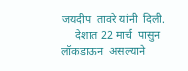जयदीप  तावरे यांनी  दिली.
     देशात 22 मार्च  पासुन  लॉकडाऊन  असल्याने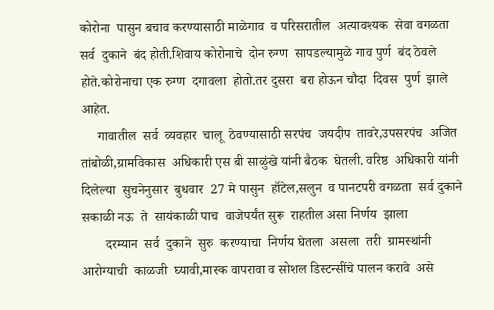कोरोना  पासुन बचाव करण्यासाठी माळेगाव  व परिसरातील  अत्यावश्यक  सेवा वगळता  सर्व  दुकाने  बंद होती.शिवाय कोरोनाचे  दोन रुग्ण  सापडल्यामुळे गाव पुर्ण  बंद ठेवले होते.कोरोनाचा एक रुग्ण  दगावला  होतो.तर दुसरा  बरा होऊन चौदा  दिवस  पुर्ण  झाले आहेत.
     गावातील  सर्व  व्यवहार  चालू  ठेवण्यासाठी सरपंच  जयदीप  तावरे,उपसरपंच  अजित  तांबोळी,ग्रामविकास  अधिकारी एस बी साळुंखे यांनी बैठक  घेतली. वरिष्ठ  अधिकारी यांनी दिलेल्या  सुचनेनुसार  बुधवार  27 मे पासुन  हॉटेल,सलुन  व पानटपरी वगळता  सर्व दुकाने  सकाळी नऊ  ते  सायंकाळी पाच  वाजेपर्यंत सुरू  राहतील असा निर्णय  झाला
       दरम्यान  सर्व  दुकाने  सुरु  करण्याचा  निर्णय घेतला  असला  तरी  ग्रामस्थांनी  आरोग्याची  काळजी  घ्यावी,मास्क वापरावा व सोशल डिस्टन्सींचे पालन करावे  असे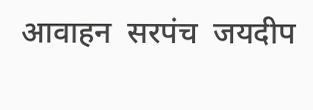आवाहन  सरपंच  जयदीप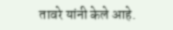तावरे यांनी केले आहे.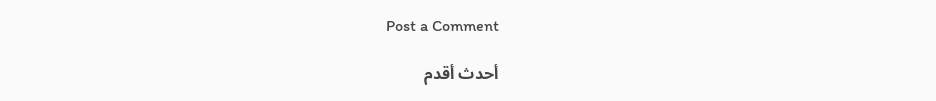Post a Comment

أحدث أقدم